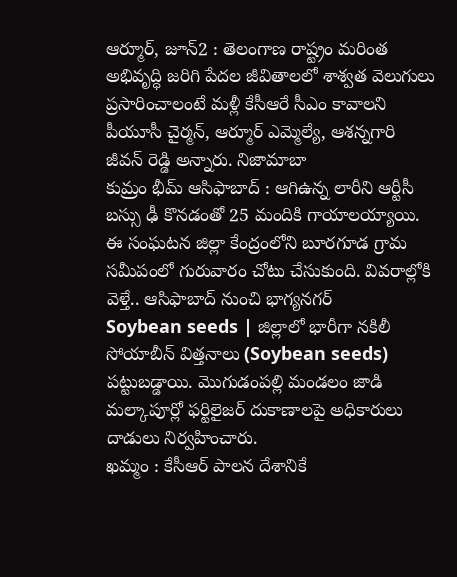ఆర్మూర్, జూన్2 : తెలంగాణ రాష్ట్రం మరింత అభివృద్ధి జరిగి పేదల జీవితాలలో శాశ్వత వెలుగులు ప్రసారించాలంటే మళ్లీ కేసీఆరే సీఎం కావాలని పీయూసీ చైర్మన్, ఆర్మూర్ ఎమ్మెల్యే, ఆశన్నగారి జీవన్ రెడ్డి అన్నారు. నిజామాబా
కుమ్రం భీమ్ ఆసిఫాబాద్ : ఆగిఉన్న లారీని ఆర్టీసీ బస్సు ఢీ కొనడంతో 25 మందికి గాయాలయ్యాయి. ఈ సంఘటన జిల్లా కేంద్రంలోని బూరగూడ గ్రామ సమీపంలో గురువారం చోటు చేసుకుంది. వివరాల్లోకి వెళ్తే.. ఆసిఫాబాద్ నుంచి భాగ్యనగర్
Soybean seeds | జిల్లాలో భారీగా నకిలీ సోయాబీన్ విత్తనాలు (Soybean seeds) పట్టుబడ్డాయి. మొగుడంపల్లి మండలం జాడి మల్కాపూర్లో ఫర్టిలైజర్ దుకాణాలపై అధికారులు దాడులు నిర్వహించారు.
ఖమ్మం : కేసీఆర్ పాలన దేశానికే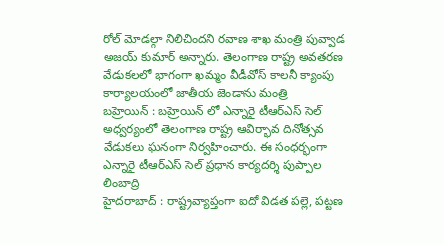రోల్ మోడల్గా నిలిచిందని రవాణ శాఖ మంత్రి పువ్వాడ అజయ్ కుమార్ అన్నారు. తెలంగాణ రాష్ట్ర అవతరణ వేడుకలలో భాగంగా ఖమ్మం వీడీవోస్ కాలనీ క్యాంపు కార్యాలయంలో జాతీయ జెండాను మంత్రి
బహ్రెయిన్ : బహ్రెయిన్ లో ఎన్నారై టీఆర్ఎస్ సెల్ అధ్వర్యంలో తెలంగాణ రాష్ట్ర ఆవిర్భావ దినోత్సవ వేడుకలు ఘనంగా నిర్వహించారు. ఈ సంధర్భంగా ఎన్నారై టీఆర్ఎస్ సెల్ ప్రధాన కార్యదర్శి పుప్పాల లింబాద్రి
హైదరాబాద్ : రాష్ట్రవ్యాప్తంగా ఐదో విడత పల్లె, పట్టణ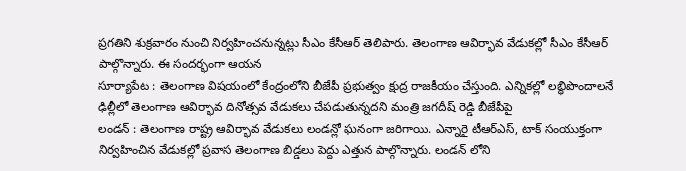ప్రగతిని శుక్రవారం నుంచి నిర్వహించనున్నట్లు సీఎం కేసీఆర్ తెలిపారు. తెలంగాణ ఆవిర్భావ వేడుకల్లో సీఎం కేసీఆర్ పాల్గొన్నారు. ఈ సందర్భంగా ఆయన
సూర్యాపేట : తెలంగాణ విషయంలో కేంద్రంలోని బీజేపీ ప్రభుత్వం క్షుద్ర రాజకీయం చేస్తుంది. ఎన్నికల్లో లబ్ధిపొందాలనే ఢిల్లీలో తెలంగాణ ఆవిర్భావ దినోత్సవ వేడుకలు చేపడుతున్నదని మంత్రి జగదీష్ రెడ్డి బీజేపీపై
లండన్ : తెలంగాణ రాష్ట్ర ఆవిర్భావ వేడుకలు లండన్లో ఘనంగా జరిగాయి. ఎన్నారై టీఆర్ఎస్, టాక్ సంయుక్తంగా నిర్వహించిన వేడుకల్లో ప్రవాస తెలంగాణ బిడ్డలు పెద్దు ఎత్తున పాల్గొన్నారు. లండన్ లోని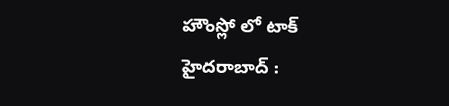హౌంస్లో లో టాక్
హైదరాబాద్ :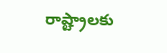రాష్ట్రాలకు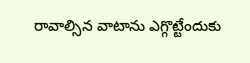రావాల్సిన వాటాను ఎగ్గొట్టేందుకు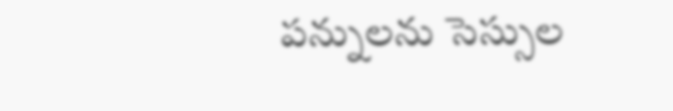పన్నులను సెస్సుల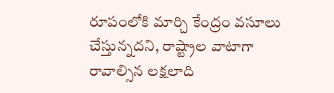రూపంలోకి మార్చి కేంద్రం వసూలు చేస్తున్నదని, రాష్ట్రాల వాటాగా రావాల్సిన లక్షలాది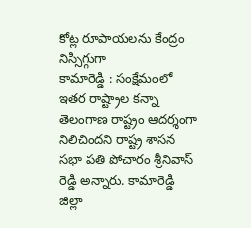కోట్ల రూపాయలను కేంద్రం నిస్సిగ్గుగా
కామారెడ్డి : సంక్షేమంలో ఇతర రాష్ట్రాల కన్నా తెలంగాణ రాష్ట్రం ఆదర్శంగా నిలిచిందని రాష్ట్ర శాసన సభా పతి పోచారం శ్రీనివాస్ రెడ్డి అన్నారు. కామారెడ్డి జిల్లా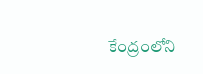కేంద్రంలోని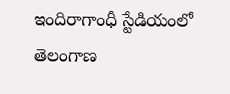ఇందిరాగాంధీ స్టేడియంలో తెలంగాణ